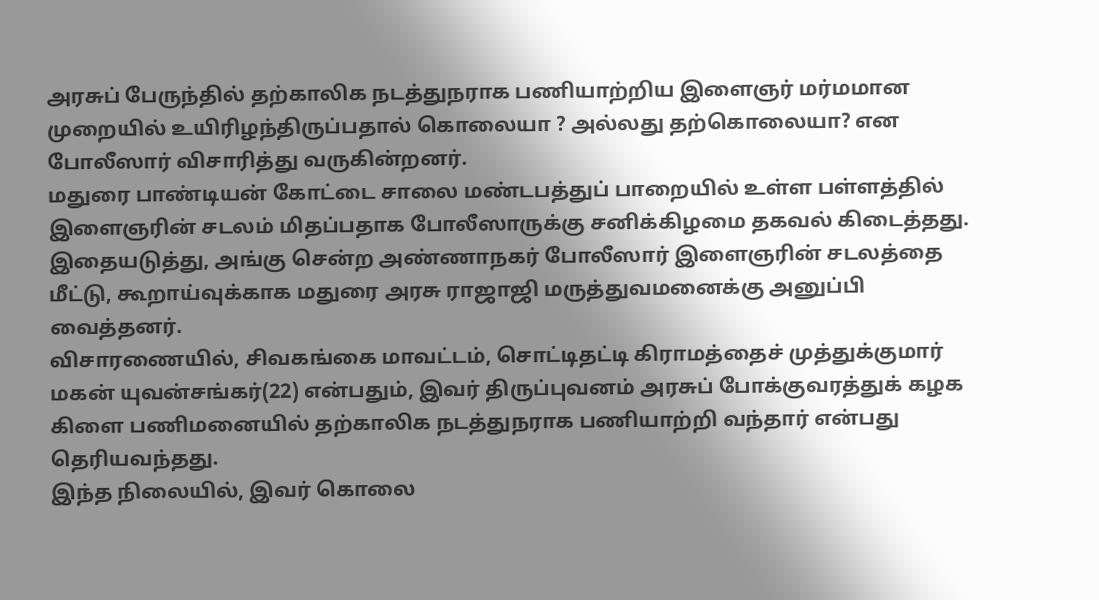அரசுப் பேருந்தில் தற்காலிக நடத்துநராக பணியாற்றிய இளைஞர் மர்மமான முறையில் உயிரிழந்திருப்பதால் கொலையா ? அல்லது தற்கொலையா? என போலீஸார் விசாரித்து வருகின்றனர்.
மதுரை பாண்டியன் கோட்டை சாலை மண்டபத்துப் பாறையில் உள்ள பள்ளத்தில் இளைஞரின் சடலம் மிதப்பதாக போலீஸாருக்கு சனிக்கிழமை தகவல் கிடைத்தது. இதையடுத்து, அங்கு சென்ற அண்ணாநகர் போலீஸார் இளைஞரின் சடலத்தை மீட்டு, கூறாய்வுக்காக மதுரை அரசு ராஜாஜி மருத்துவமனைக்கு அனுப்பி வைத்தனர்.
விசாரணையில், சிவகங்கை மாவட்டம், சொட்டிதட்டி கிராமத்தைச் முத்துக்குமார் மகன் யுவன்சங்கர்(22) என்பதும், இவர் திருப்புவனம் அரசுப் போக்குவரத்துக் கழக கிளை பணிமனையில் தற்காலிக நடத்துநராக பணியாற்றி வந்தார் என்பது தெரியவந்தது.
இந்த நிலையில், இவர் கொலை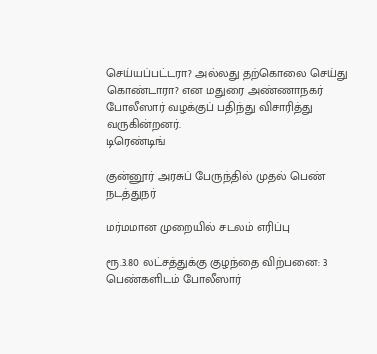செய்யப்பட்டரா? அல்லது தற்கொலை செய்து கொண்டாரா? என மதுரை அண்ணாநகர் போலீஸார் வழக்குப் பதிந்து விசாரித்து வருகின்றனர்.
டிரெண்டிங்

குன்னூர் அரசுப் பேருந்தில் முதல் பெண் நடத்துநர்

மர்மமான முறையில் சடலம் எரிப்பு

ரூ.3.80 லட்சத்துக்கு குழந்தை விற்பனை: 3 பெண்களிடம் போலீஸார்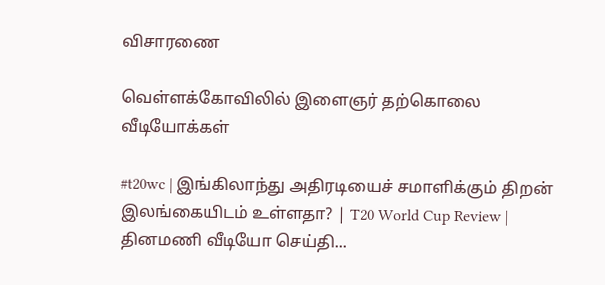விசாரணை

வெள்ளக்கோவிலில் இளைஞர் தற்கொலை
வீடியோக்கள்

#t20wc | இங்கிலாந்து அதிரடியைச் சமாளிக்கும் திறன் இலங்கையிடம் உள்ளதா? | T20 World Cup Review |
தினமணி வீடியோ செய்தி...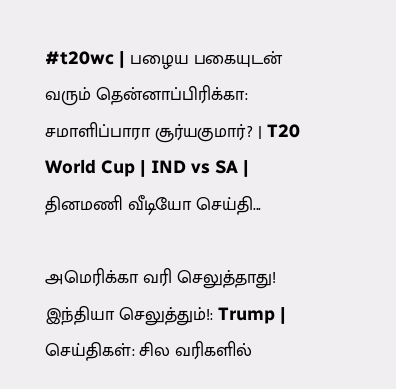#t20wc | பழைய பகையுடன் வரும் தென்னாப்பிரிக்கா: சமாளிப்பாரா சூர்யகுமார்? | T20 World Cup | IND vs SA |
தினமணி வீடியோ செய்தி...

அமெரிக்கா வரி செலுத்தாது! இந்தியா செலுத்தும்!: Trump | செய்திகள்: சில வரிகளில்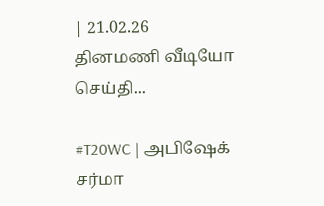| 21.02.26
தினமணி வீடியோ செய்தி...

#T20WC | அபிஷேக் சர்மா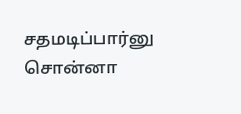சதமடிப்பார்னு சொன்னா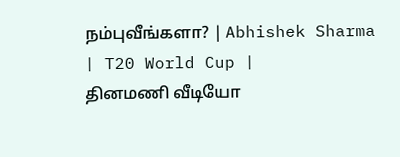நம்புவீங்களா? | Abhishek Sharma | T20 World Cup |
தினமணி வீடியோ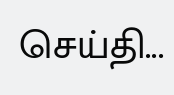செய்தி...